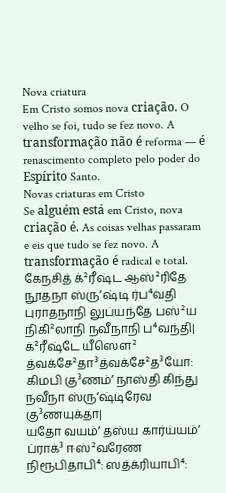Nova criatura
Em Cristo somos nova criação. O velho se foi, tudo se fez novo. A transformação não é reforma — é renascimento completo pelo poder do Espírito Santo.
Novas criaturas em Cristo
Se alguém está em Cristo, nova criação é. As coisas velhas passaram e eis que tudo se fez novo. A transformação é radical e total.
கேநசித் க்²ரீஷ்ட ஆஸ்²ரிதே நூதநா ஸ்ருʼஷ்டி ர்ப⁴வதி புராதநாநி லுப்யந்தே பஸ்²ய நிகி²லாநி நவீநாநி ப⁴வந்தி|
க்²ரீஷ்டே யீஸௌ² த்வக்சே²தா³த்வக்சே²த³யோ: கிமபி கு³ணம்ʼ நாஸ்தி கிந்து நவீநா ஸ்ருʼஷ்டிரேவ கு³ணயுக்தா|
யதோ வயம்ʼ தஸ்ய கார்ய்யம்ʼ ப்ராக்³ ஈஸ்²வரேண நிரூபிதாபி⁴: ஸத்க்ரியாபி⁴: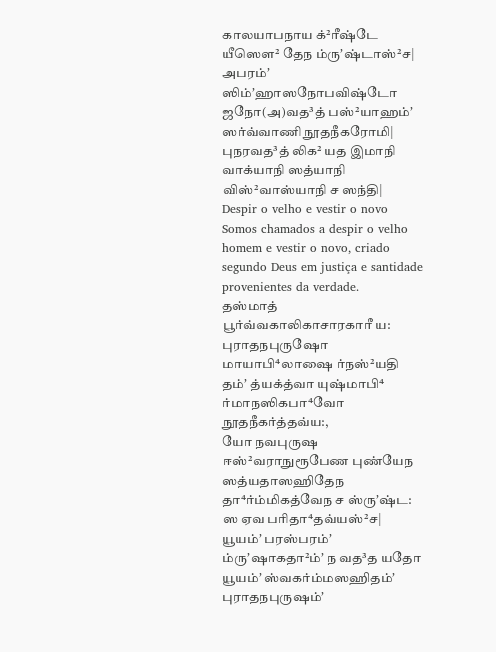காலயாபநாய க்²ரீஷ்டே யீஸௌ² தேந ம்ருʼஷ்டாஸ்²ச|
அபரம்ʼ ஸிம்ʼஹாஸநோபவிஷ்டோ ஜநோ(அ)வத³த் பஸ்²யாஹம்ʼ ஸர்வ்வாணி நூதநீகரோமி| புநரவத³த் லிக² யத இமாநி வாக்யாநி ஸத்யாநி விஸ்²வாஸ்யாநி ச ஸந்தி|
Despir o velho e vestir o novo
Somos chamados a despir o velho homem e vestir o novo, criado segundo Deus em justiça e santidade provenientes da verdade.
தஸ்மாத் பூர்வ்வகாலிகாசாரகாரீ ய: புராதநபுருஷோ மாயாபி⁴லாஷை ர்நஸ்²யதி தம்ʼ த்யக்த்வா யுஷ்மாபி⁴ ர்மாநஸிகபா⁴வோ நூதநீகர்த்தவ்ய:,
யோ நவபுருஷ ஈஸ்²வராநுரூபேண புண்யேந ஸத்யதாஸஹிதேந
தா⁴ர்ம்மிகத்வேந ச ஸ்ருʼஷ்ட: ஸ ஏவ பரிதா⁴தவ்யஸ்²ச|
யூயம்ʼ பரஸ்பரம்ʼ ம்ருʼஷாகதா²ம்ʼ ந வத³த யதோ யூயம்ʼ ஸ்வகர்ம்மஸஹிதம்ʼ புராதநபுருஷம்ʼ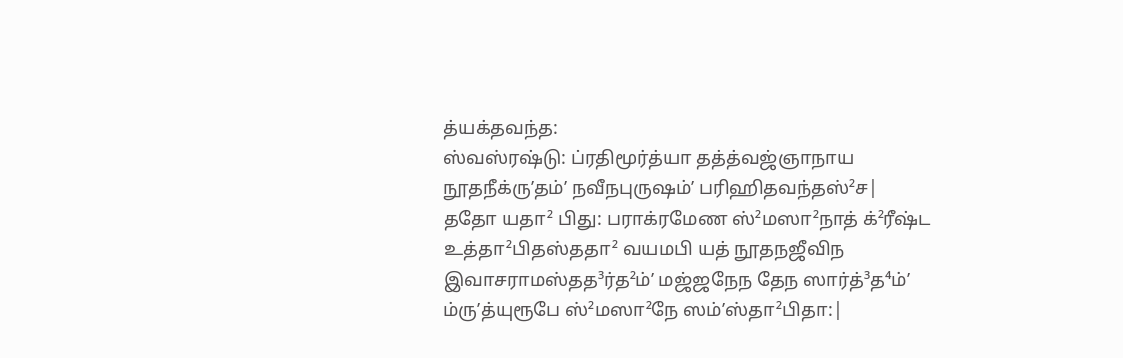த்யக்தவந்த:
ஸ்வஸ்ரஷ்டு: ப்ரதிமூர்த்யா தத்த்வஜ்ஞாநாய நூதநீக்ருʼதம்ʼ நவீநபுருஷம்ʼ பரிஹிதவந்தஸ்²ச|
ததோ யதா² பிது: பராக்ரமேண ஸ்²மஸா²நாத் க்²ரீஷ்ட உத்தா²பிதஸ்ததா² வயமபி யத் நூதநஜீவிந இவாசராமஸ்தத³ர்த²ம்ʼ மஜ்ஜநேந தேந ஸார்த்³த⁴ம்ʼ ம்ருʼத்யுரூபே ஸ்²மஸா²நே ஸம்ʼஸ்தா²பிதா:|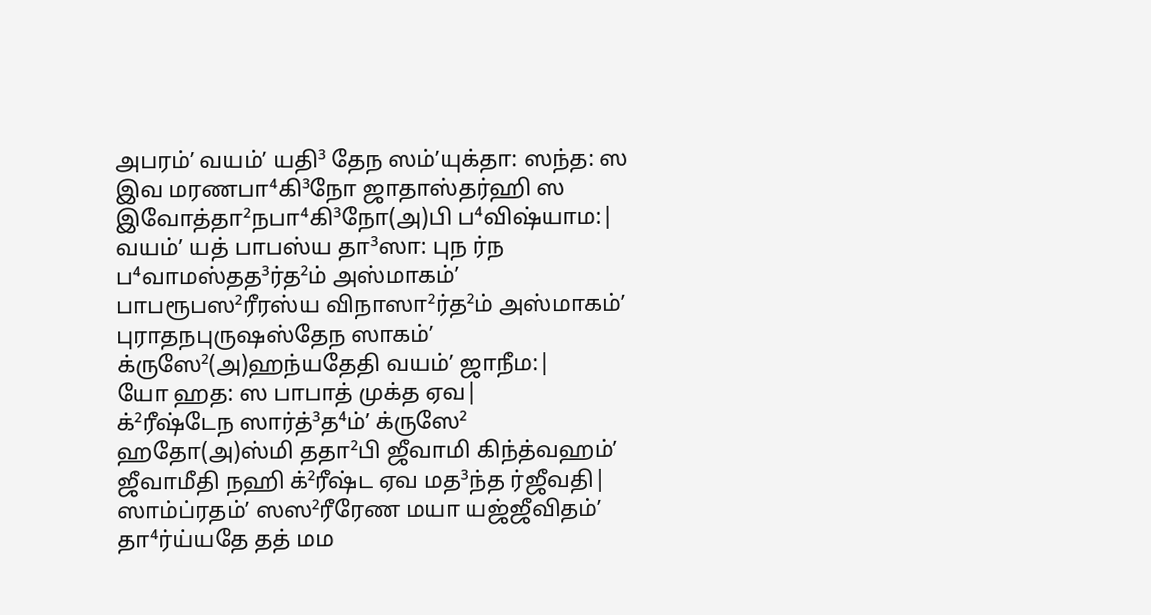அபரம்ʼ வயம்ʼ யதி³ தேந ஸம்ʼயுக்தா: ஸந்த: ஸ இவ மரணபா⁴கி³நோ ஜாதாஸ்தர்ஹி ஸ இவோத்தா²நபா⁴கி³நோ(அ)பி ப⁴விஷ்யாம:|
வயம்ʼ யத் பாபஸ்ய தா³ஸா: புந ர்ந ப⁴வாமஸ்தத³ர்த²ம் அஸ்மாகம்ʼ பாபரூபஸ²ரீரஸ்ய விநாஸா²ர்த²ம் அஸ்மாகம்ʼ புராதநபுருஷஸ்தேந ஸாகம்ʼ க்ருஸே²(அ)ஹந்யதேதி வயம்ʼ ஜாநீம:|
யோ ஹத: ஸ பாபாத் முக்த ஏவ|
க்²ரீஷ்டேந ஸார்த்³த⁴ம்ʼ க்ருஸே² ஹதோ(அ)ஸ்மி ததா²பி ஜீவாமி கிந்த்வஹம்ʼ ஜீவாமீதி நஹி க்²ரீஷ்ட ஏவ மத³ந்த ர்ஜீவதி| ஸாம்ப்ரதம்ʼ ஸஸ²ரீரேண மயா யஜ்ஜீவிதம்ʼ தா⁴ர்ய்யதே தத் மம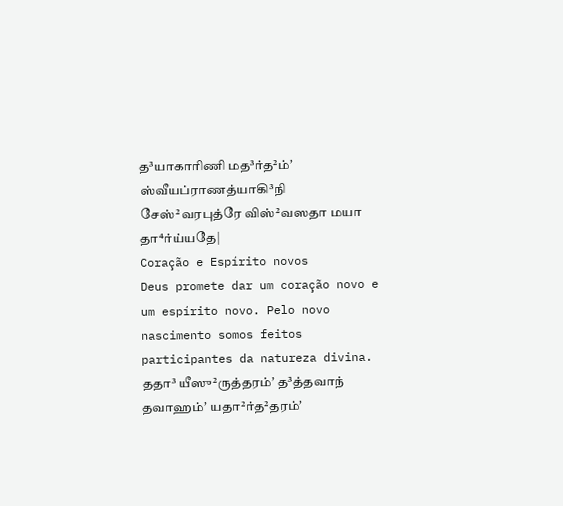த³யாகாரிணி மத³ர்த²ம்ʼ ஸ்வீயப்ராணத்யாகி³நி சேஸ்²வரபுத்ரே விஸ்²வஸதா மயா தா⁴ர்ய்யதே|
Coração e Espírito novos
Deus promete dar um coração novo e um espírito novo. Pelo novo nascimento somos feitos participantes da natureza divina.
ததா³ யீஸு²ருத்தரம்ʼ த³த்தவாந் தவாஹம்ʼ யதா²ர்த²தரம்ʼ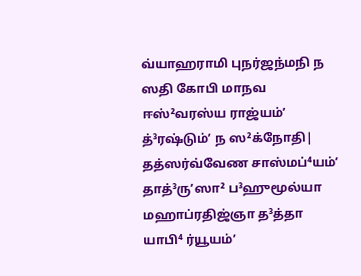வ்யாஹராமி புநர்ஜந்மநி ந ஸதி கோபி மாநவ ஈஸ்²வரஸ்ய ராஜ்யம்ʼ த்³ரஷ்டும்ʼ ந ஸ²க்நோதி|
தத்ஸர்வ்வேண சாஸ்மப்⁴யம்ʼ தாத்³ருʼஸா² ப³ஹுமூல்யா மஹாப்ரதிஜ்ஞா த³த்தா யாபி⁴ ர்யூயம்ʼ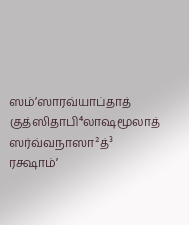ஸம்ʼஸாரவ்யாப்தாத் குத்ஸிதாபி⁴லாஷமூலாத் ஸர்வ்வநாஸா²த்³ ரக்ஷாம்ʼ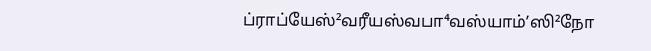ப்ராப்யேஸ்²வரீயஸ்வபா⁴வஸ்யாம்ʼஸி²நோ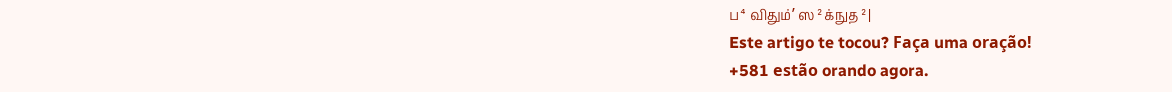ப⁴விதும்ʼ ஸ²க்நுத²|
Este artigo te tocou? Faça uma oração!
+581 estão orando agora.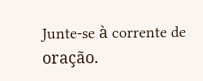Junte-se à corrente de oração.